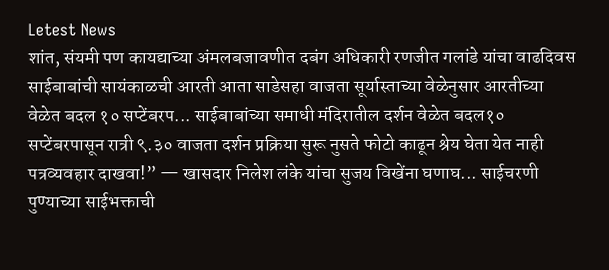Letest News
शांत, संयमी पण कायद्याच्या अंमलबजावणीत दबंग अधिकारी रणजीत गलांडे यांचा वाढदिवस साईबाबांची सायंकाळची आरती आता साडेसहा वाजता सूर्यास्ताच्या वेळेनुसार आरतीच्या वेळेत बदल १० सप्टेंबरप... साईबाबांच्या समाधी मंदिरातील दर्शन वेळेत बदल१० सप्टेंबरपासून रात्री ९.३० वाजता दर्शन प्रक्रिया सुरू नुसते फोटो काढून श्रेय घेता येत नाही पत्रव्यवहार दाखवा!” — खासदार निलेश लंके यांचा सुजय विखेंना घणाघ... साईचरणी पुण्याच्या साईभक्ताची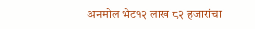अनमोल भेट१२ लाख ८२ हजारांचा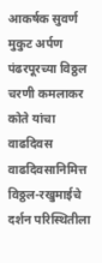आकर्षक सुवर्ण मुकुट अर्पण पंढरपूरच्या विठ्ठल चरणी कमलाकर कोते यांचा वाढदिवस वाढदिवसानिमित्त विठ्ठल-रखुमाईचे दर्शन परिस्थितीला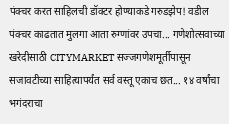पंक्चर करत साहिलची डॉक्टर होण्याकडे गरुडझेप! वडील पंक्चर काढतात मुलगा आता रुग्णांवर उपचा... गणेशोत्सवाच्या खरेदीसाठी CITYMARKET सज्जगणेशमूर्तीपासून सजावटीच्या साहित्यापर्यंत सर्व वस्तू एकाच छत... १४ वर्षांचा भगंदराचा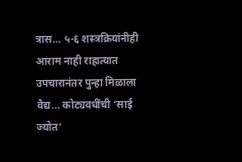त्रास… ५-६ शस्त्रक्रियांनीही आराम नाही राहात्यात उपचारानंतर पुन्हा मिळाला वैद्य... कोट्यवधींची ‘साई ज्योत’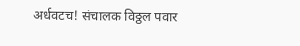अर्धवटच! संचालक विठ्ठल पवार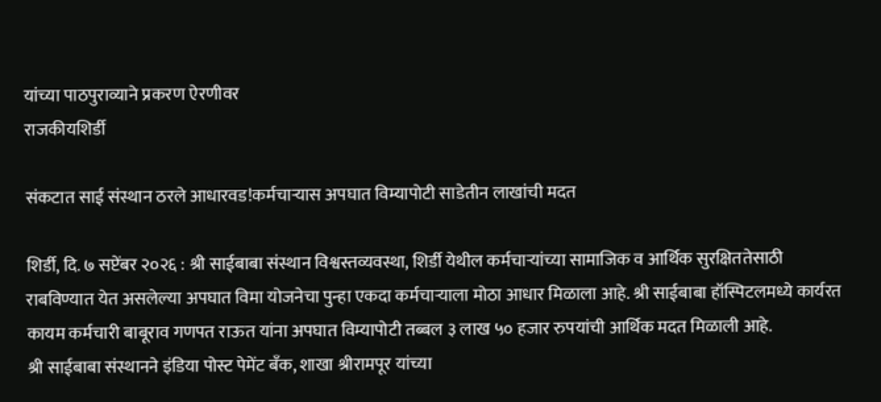यांच्या पाठपुराव्याने प्रकरण ऐरणीवर
राजकीयशिर्डी

संकटात साई संस्थान ठरले आधारवड!कर्मचाऱ्यास अपघात विम्यापोटी साडेतीन लाखांची मदत

शिर्डी, दि. ७ सप्टेंबर २०२६ : श्री साईबाबा संस्थान विश्वस्तव्यवस्था, शिर्डी येथील कर्मचाऱ्यांच्या सामाजिक व आर्थिक सुरक्षिततेसाठी राबविण्यात येत असलेल्या अपघात विमा योजनेचा पुन्हा एकदा कर्मचाऱ्याला मोठा आधार मिळाला आहे. श्री साईबाबा हॉस्पिटलमध्ये कार्यरत कायम कर्मचारी बाबूराव गणपत राऊत यांना अपघात विम्यापोटी तब्बल ३ लाख ५० हजार रुपयांची आर्थिक मदत मिळाली आहे.
श्री साईबाबा संस्थानने इंडिया पोस्ट पेमेंट बँक, शाखा श्रीरामपूर यांच्या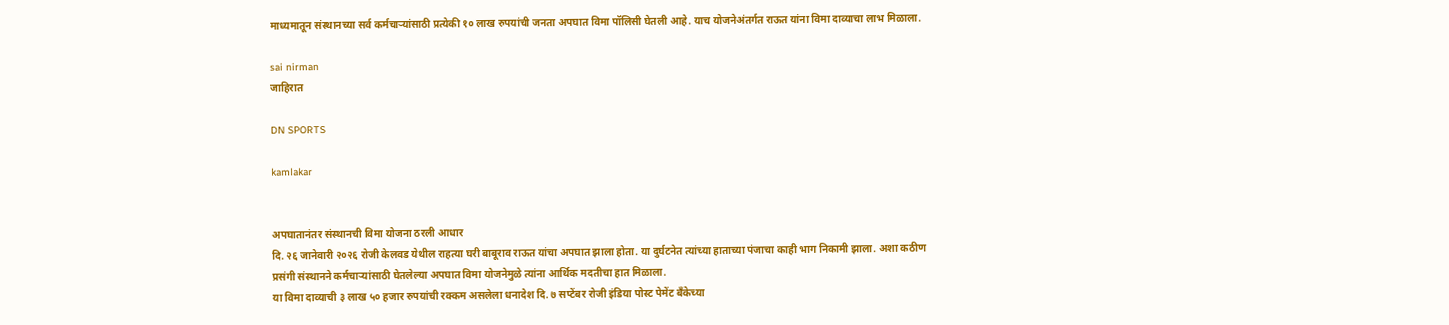माध्यमातून संस्थानच्या सर्व कर्मचाऱ्यांसाठी प्रत्येकी १० लाख रुपयांची जनता अपघात विमा पॉलिसी घेतली आहे. याच योजनेअंतर्गत राऊत यांना विमा दाव्याचा लाभ मिळाला.

sai nirman
जाहिरात

DN SPORTS

kamlakar


अपघातानंतर संस्थानची विमा योजना ठरली आधार
दि. २६ जानेवारी २०२६ रोजी केलवड येथील राहत्या घरी बाबूराव राऊत यांचा अपघात झाला होता. या दुर्घटनेत त्यांच्या हाताच्या पंजाचा काही भाग निकामी झाला. अशा कठीण प्रसंगी संस्थानने कर्मचाऱ्यांसाठी घेतलेल्या अपघात विमा योजनेमुळे त्यांना आर्थिक मदतीचा हात मिळाला.
या विमा दाव्याची ३ लाख ५० हजार रुपयांची रक्कम असलेला धनादेश दि. ७ सप्टेंबर रोजी इंडिया पोस्ट पेमेंट बँकेच्या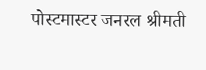पोस्टमास्टर जनरल श्रीमती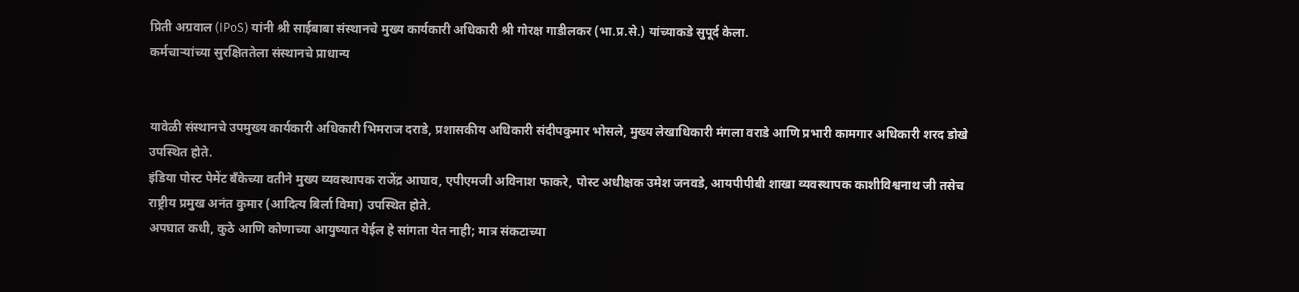प्रिती अग्रवाल (IPoS) यांनी श्री साईबाबा संस्थानचे मुख्य कार्यकारी अधिकारी श्री गोरक्ष गाडीलकर (भा.प्र.से.) यांच्याकडे सुपूर्द केला.
कर्मचाऱ्यांच्या सुरक्षिततेला संस्थानचे प्राधान्य


यावेळी संस्थानचे उपमुख्य कार्यकारी अधिकारी भिमराज दराडे, प्रशासकीय अधिकारी संदीपकुमार भोसले, मुख्य लेखाधिकारी मंगला वराडे आणि प्रभारी कामगार अधिकारी शरद डोखे उपस्थित होते.
इंडिया पोस्ट पेमेंट बँकेच्या वतीने मुख्य व्यवस्थापक राजेंद्र आघाव, एपीएमजी अविनाश फाकरे, पोस्ट अधीक्षक उमेश जनवडे, आयपीपीबी शाखा व्यवस्थापक काशीविश्वनाथ जी तसेच राष्ट्रीय प्रमुख अनंत कुमार (आदित्य बिर्ला विमा) उपस्थित होते.
अपघात कधी, कुठे आणि कोणाच्या आयुष्यात येईल हे सांगता येत नाही; मात्र संकटाच्या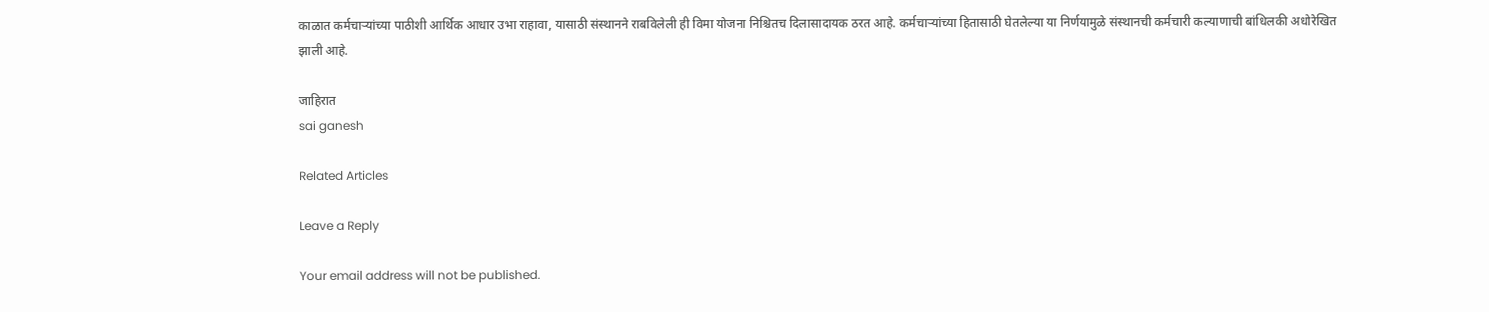काळात कर्मचाऱ्यांच्या पाठीशी आर्थिक आधार उभा राहावा, यासाठी संस्थानने राबविलेली ही विमा योजना निश्चितच दिलासादायक ठरत आहे. कर्मचाऱ्यांच्या हितासाठी घेतलेल्या या निर्णयामुळे संस्थानची कर्मचारी कल्याणाची बांधिलकी अधोरेखित झाली आहे.

जाहिरात
sai ganesh

Related Articles

Leave a Reply

Your email address will not be published.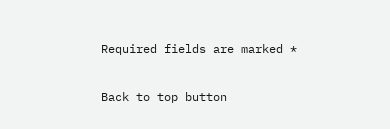Required fields are marked *

Back to top button